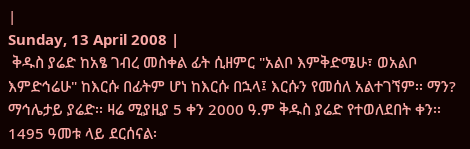|
Sunday, 13 April 2008 |
 ቅዱስ ያሬድ ከአፄ ገብረ መስቀል ፊት ሲዘምር "አልቦ እምቅድሜሁ፣ ወአልቦ እምድኅሬሁ" ከእርሱ በፊትም ሆነ ከእርሱ በኋላ፤ እርሱን የመሰለ አልተገኘም፡፡ ማን? ማኅሌታይ ያሬድ፡፡ ዛሬ ሚያዚያ 5 ቀን 2000 ዓ.ም ቅዱስ ያሬድ የተወለደበት ቀን፡፡ 1495 ዓመቱ ላይ ደርሰናል፡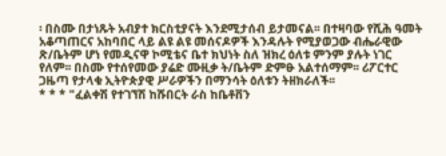፡ በስሙ በታነጹት አብያተ ክርስቲያናት እንደሚታሰብ ይታመናል፡፡ በተዛባው የሺሕ ዓመት አቆጣጠርና አከባበር ላይ ልዩ ልዩ መሰናዶዎች እንዳሉት የሚያወጋው ብሔራዊው ጽ/ቤትም ሆነ የመዲናዋ ኮሚቴና ቤተ ክህነት ስለ ዝክረ ዕለቱ ምንም ያሉት ነገር የለም፡፡ በስሙ የተሰየመው ያሬድ ሙዚቃ ት/ቤትም ድምፁ አልተሰማም፡፡ ሪፖርተር ጋዜጣ የታላቁ ኢትዮጵያዊ ሥራዎችን በማንሳት ዕለቱን ትዘክራለች፡፡
* * * "ፈልቀሽ የተገኘሽ ከሹበርት ራስ ከቤቶቨን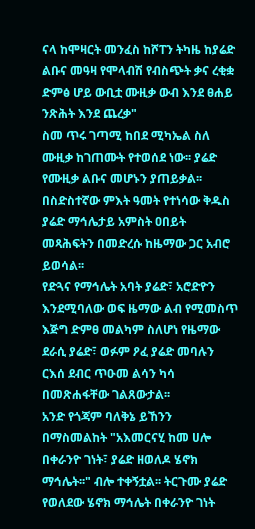ናላ ከሞዛርት መንፈስ ከሾፐን ትካዜ ከያሬድ ልቡና መዓዛ የሞላብሽ የብስጭት ቃና ረቂቋ ድምፅ ሆይ ውቢቷ ሙዚቃ ውብ እንደ ፀሐይ ንጽሕት እንደ ጨረቃ"
ስመ ጥሩ ገጣሚ ከበደ ሚካኤል ስለ ሙዚቃ ከገጠሙት የተወሰደ ነው፡፡ ያሬድ የሙዚቃ ልቡና መሆኑን ያጠይቃል፡፡
በስድስተኛው ምእት ዓመት የተነሳው ቅዱስ ያሬድ ማኅሌታይ አምስት ዐበይት መጻሕፍትን በመድረሱ ከዜማው ጋር አብሮ ይወሳል፡፡
የድጓና የማኅሌት አባት ያሬድ፣ አሮድዮን እንደሚባለው ወፍ ዜማው ልብ የሚመስጥ እጅግ ድምፀ መልካም ስለሆነ የዜማው ደራሲ ያሬድ፣ ወፉም ዖፈ ያሬድ መባሉን ርእሰ ደብር ጥዑመ ልሳን ካሳ በመጽሐፋቸው ገልጸውታል፡፡
አንድ የጎጃም ባለቅኔ ይኸንን በማስመልከት "አእመርናሂ ከመ ሀሎ በቀራንዮ ገነት፣ ያሬድ ዘወለዶ ሄኖክ ማኅሌት፡፡" ብሎ ተቀኝቷል፡፡ ትርጉሙ ያሬድ የወለደው ሄኖክ ማኅሌት በቀራንዮ ገነት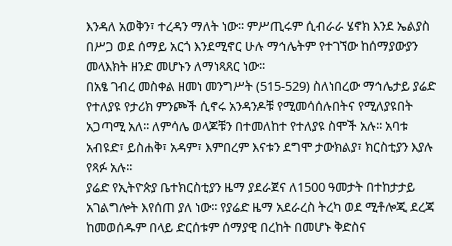እንዳለ አወቅን፣ ተረዳን ማለት ነው፡፡ ምሥጢሩም ሲብራራ ሄኖክ እንደ ኤልያስ በሥጋ ወደ ሰማይ አርጎ እንደሚኖር ሁሉ ማኅሌትም የተገኘው ከሰማያውያን መላእክት ዘንድ መሆኑን ለማነጻጸር ነው፡፡
በአፄ ገብረ መስቀል ዘመነ መንግሥት (515-529) ስለነበረው ማኅሌታይ ያሬድ የተለያዩ የታሪክ ምንጮች ሲኖሩ አንዳንዶቹ የሚመሳሰሉበትና የሚለያዩበት አጋጣሚ አለ፡፡ ለምሳሌ ወላጆቹን በተመለከተ የተለያዩ ስሞች አሉ፡፡ አባቱ አብዩድ፣ ይስሐቅ፣ አዳም፣ እምበረም እናቱን ደግሞ ታውክልያ፣ ክርስቲያን እያሉ የጻፉ አሉ፡፡
ያሬድ የኢትዮጵያ ቤተክርስቲያን ዜማ ያደራጀና ለ1500 ዓመታት በተከታታይ አገልግሎት እየሰጠ ያለ ነው፡፡ የያሬድ ዜማ አደራረስ ትረካ ወደ ሚቶሎጂ ደረጃ ከመወሰዱም በላይ ድርሰቱም ሰማያዊ በረከት በመሆኑ ቅድስና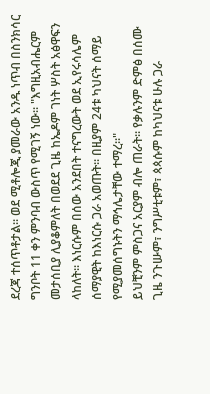ደረጃ ተሰጥቶታል፡፡ ወደ ሚቶሎጂ ያመራው አንዱ ነጥብ በስንክሳር ግንቦት 11 ቀን ምንባብ ውስጥ የሚገኝ ነው፡፡ "እግዚአብሔርም መታሰቢያ ሊያቆምለት በወደደ ጊዜ ከኤዶም ገነት ሦስት አፅዋፍን ላከለት፡፡ እነርሱም በሰው አንደበት ተናግረውት ወደ ኢየሩሳሌም ሰማያዊት ከእነርሱ ጋራ አወጡት፡፡ በዚያም 24ቱ ካህናት ሰማይ የሚያመሰግኑትን ማኅሌታቸው ተማረ፡፡"
ይህቺንም ምስጋና አርያም ብሎ ጠራት፡፡ የቃሉንም ድምፅ በሰሙ ጊዜ ንጉሡም፣ ንግሥቲቱም፣ ጳጳሱም ከካህናቱ ሁሉ ጋራ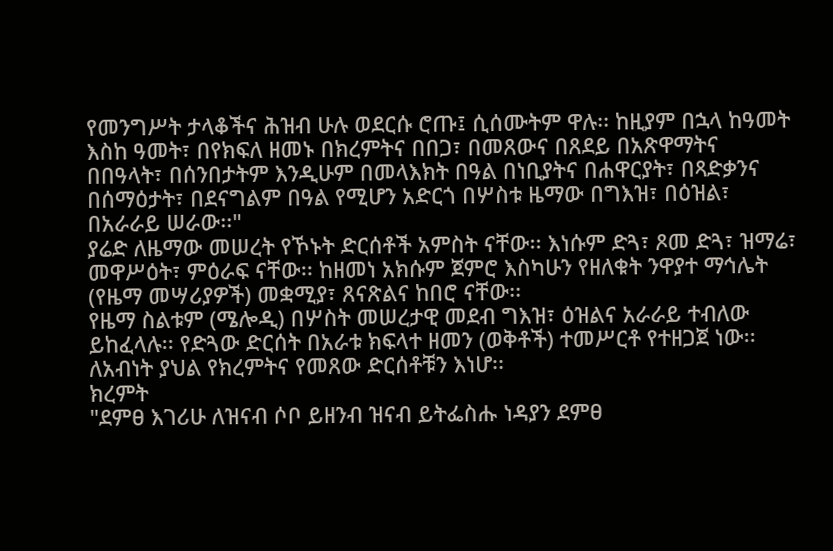የመንግሥት ታላቆችና ሕዝብ ሁሉ ወደርሱ ሮጡ፤ ሲሰሙትም ዋሉ፡፡ ከዚያም በኋላ ከዓመት እስከ ዓመት፣ በየክፍለ ዘመኑ በክረምትና በበጋ፣ በመጸውና በጸደይ በአጽዋማትና በበዓላት፣ በሰንበታትም እንዲሁም በመላእክት በዓል በነቢያትና በሐዋርያት፣ በጻድቃንና በሰማዕታት፣ በደናግልም በዓል የሚሆን አድርጎ በሦስቱ ዜማው በግእዝ፣ በዕዝል፣ በአራራይ ሠራው፡፡"
ያሬድ ለዜማው መሠረት የኾኑት ድርሰቶች አምስት ናቸው፡፡ እነሱም ድጓ፣ ጾመ ድጓ፣ ዝማሬ፣ መዋሥዕት፣ ምዕራፍ ናቸው፡፡ ከዘመነ አክሱም ጀምሮ እስካሁን የዘለቁት ንዋያተ ማኅሌት (የዜማ መሣሪያዎች) መቋሚያ፣ ጸናጽልና ከበሮ ናቸው፡፡
የዜማ ስልቱም (ሜሎዲ) በሦስት መሠረታዊ መደብ ግእዝ፣ ዕዝልና አራራይ ተብለው ይከፈላሉ፡፡ የድጓው ድርሰት በአራቱ ክፍላተ ዘመን (ወቅቶች) ተመሥርቶ የተዘጋጀ ነው፡፡ ለአብነት ያህል የክረምትና የመጸው ድርሰቶቹን እነሆ፡፡
ክረምት
"ደምፀ እገሪሁ ለዝናብ ሶቦ ይዘንብ ዝናብ ይትፌስሑ ነዳያን ደምፀ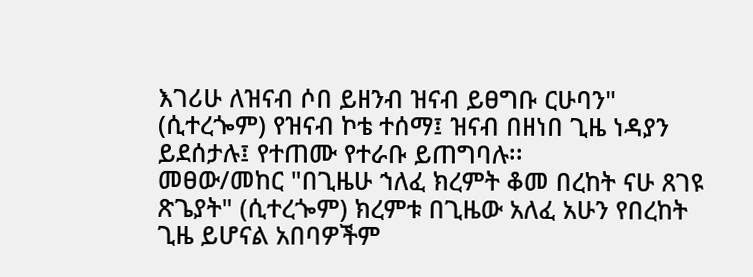እገሪሁ ለዝናብ ሶበ ይዘንብ ዝናብ ይፀግቡ ርሁባን" (ሲተረጐም) የዝናብ ኮቴ ተሰማ፤ ዝናብ በዘነበ ጊዜ ነዳያን ይደሰታሉ፤ የተጠሙ የተራቡ ይጠግባሉ፡፡
መፀው/መከር "በጊዜሁ ኀለፈ ክረምት ቆመ በረከት ናሁ ጸገዩ ጽጌያት" (ሲተረጐም) ክረምቱ በጊዜው አለፈ አሁን የበረከት ጊዜ ይሆናል አበባዎችም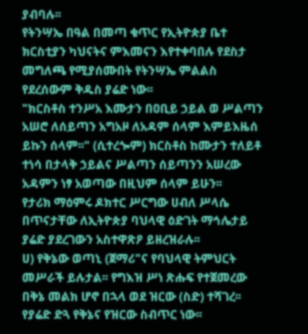ያብባሉ፡፡
የትንሣኤ በዓል በመጣ ቁጥር የኢትዮጵያ ቤተ ክርስቲያን ካህናትና ምእመናን እየተቀባበሉ የደስታ መግለጫ የሚያሰሙበት የትንሣኤ ምልልስ የደረሰውም ቅዱስ ያሬድ ነው፡፡
"ክርስቶስ ተንሥአ እሙታን በዐቢይ ኃይል ወ ሥልጣን አሠሮ ለሰይጣን አግአዞ ለአዳም ሰላም እምይእዜሰ ይኩን ሰላም፡፡" (ሲተረጐም) ክርስቶስ ከሙታን ተለይቶ ተነሳ በታላቅ ኃይልና ሥልጣን ሰይጣንን አሠረው አዳምን ነፃ አወጣው በዚህም ሰላም ይሁን፡፡
የታሪክ ማዕምሩ ዶክተር ሥርግው ሀብለ ሥላሴ በጥናታቸው ለኢትዮጵያ ባህላዊ ዕድገት ማኅሌታይ ያሬድ ያደረገውን አስተዋጽዖ ይዘረዝራሉ፡፡
ሀ) የቅኔው ወጣኒ (ጀማሪ"ና የባህላዊ ትምህርት መሥራች ይሉታል፡፡ የግእዝ ሥነ ጽሑፍ የተጀመረው በቅኔ መልክ ሆኖ በኋላ ወደ ዝርው (ስድ) ተሻገረ፡፡ የያሬድ ድጓ የቅኔና የዝርው ስብጥር ነው፡፡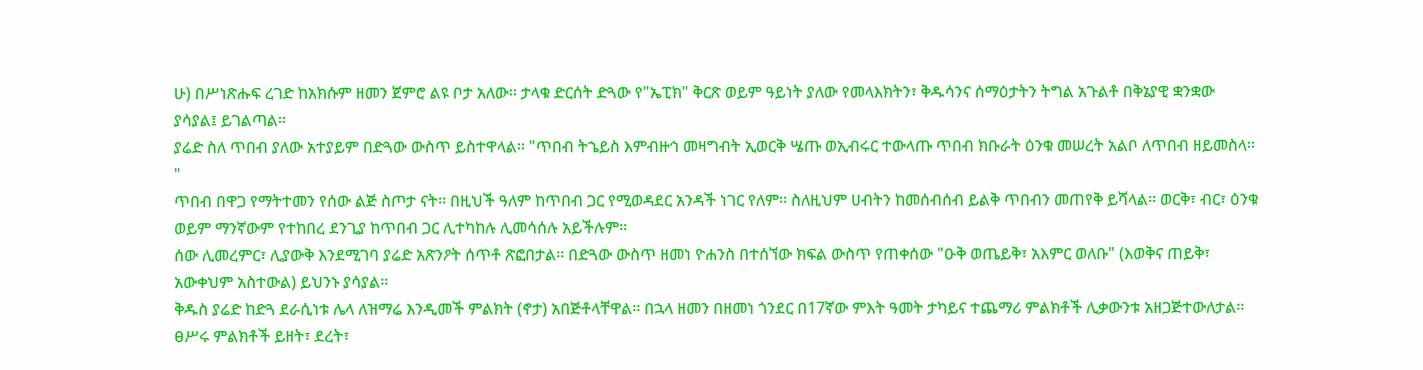ሁ) በሥነጽሑፍ ረገድ ከአክሱም ዘመን ጀምሮ ልዩ ቦታ አለው፡፡ ታላቁ ድርሰት ድጓው የ"ኤፒክ" ቅርጽ ወይም ዓይነት ያለው የመላእክትን፣ ቅዱሳንና ሰማዕታትን ትግል አጉልቶ በቅኔያዊ ቋንቋው ያሳያል፤ ይገልጣል፡፡
ያሬድ ስለ ጥበብ ያለው አተያይም በድጓው ውስጥ ይስተዋላል፡፡ "ጥበብ ትኄይስ እምብዙኅ መዛግብት ኢወርቅ ሤጡ ወኢብሩር ተውላጡ ጥበብ ክቡራት ዕንቁ መሠረት አልቦ ለጥበብ ዘይመስላ፡፡"
ጥበብ በዋጋ የማትተመን የሰው ልጅ ስጦታ ናት፡፡ በዚህች ዓለም ከጥበብ ጋር የሚወዳደር አንዳች ነገር የለም፡፡ ስለዚህም ሀብትን ከመሰብሰብ ይልቅ ጥበብን መጠየቅ ይሻላል፡፡ ወርቅ፣ ብር፣ ዕንቁ ወይም ማንኛውም የተከበረ ደንጊያ ከጥበብ ጋር ሊተካከሉ ሊመሳሰሉ አይችሉም፡፡
ሰው ሊመረምር፣ ሊያውቅ እንደሚገባ ያሬድ አጽንዖት ሰጥቶ ጽፎበታል፡፡ በድጓው ውስጥ ዘመነ ዮሐንስ በተሰኘው ክፍል ውስጥ የጠቀሰው "ዑቅ ወጤይቅ፣ አእምር ወለቡ" (እወቅና ጠይቅ፣ አውቀህም አስተውል) ይህንኑ ያሳያል፡፡
ቅዱስ ያሬድ ከድጓ ደራሲነቱ ሌላ ለዝማሬ እንዲመች ምልክት (ኖታ) አበጅቶላቸዋል፡፡ በኋላ ዘመን በዘመነ ጎንደር በ17ኛው ምእት ዓመት ታካይና ተጨማሪ ምልክቶች ሊቃውንቱ አዘጋጅተውለታል፡፡ ፀሥሩ ምልክቶች ይዘት፣ ደረት፣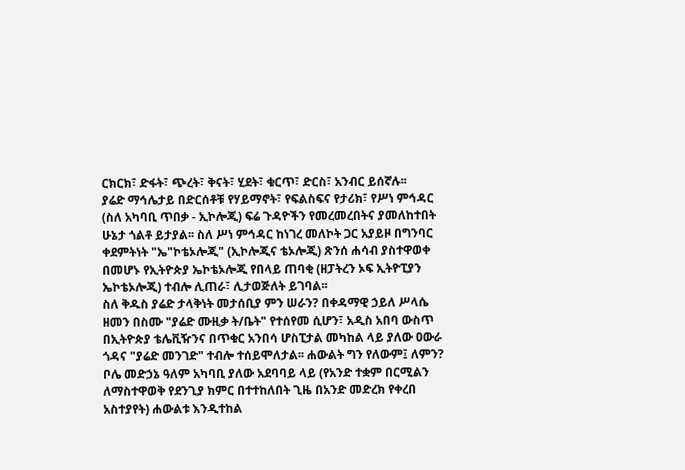ርክርክ፣ ድፋት፣ ጭረት፣ ቅናት፣ ሂደት፣ ቁርጥ፣ ድርስ፣ አንብር ይሰኛሉ፡፡
ያሬድ ማኅሌታይ በድርሰቶቹ የሃይማኖት፣ የፍልስፍና የታሪክ፣ የሥነ ምኅዳር (ስለ አካባቢ ጥበቃ - ኢኮሎጂ) ፍሬ ጉዳዮችን የመረመረበትና ያመለከተበት ሁኔታ ጎልቶ ይታያል፡፡ ስለ ሥነ ምኅዳር ከነገረ መለኮት ጋር አያይዞ በግንባር ቀደምትነት "ኤ"ኮቴኦሎጂ" (ኢኮሎጂና ቴኦሎጂ) ጽንሰ ሐሳብ ያስተዋወቀ በመሆኑ የኢትዮጵያ ኤኮቴኦሎጂ የበላይ ጠባቂ (ዘፓትረን ኦፍ ኢትዮፒያን ኤኮቴኦሎጂ) ተብሎ ሊጠራ፣ ሊታወጅለት ይገባል፡፡
ስለ ቅዱስ ያሬድ ታላቅነት መታሰቢያ ምን ሠራን? በቀዳማዊ ኃይለ ሥላሴ ዘመን በስሙ "ያሬድ ሙዚቃ ት/ቤት" የተሰየመ ሲሆን፣ አዲስ አበባ ውስጥ በኢትዮጵያ ቴሌቪዥንና በጥቁር አንበሳ ሆስፒታል መካከል ላይ ያለው ዐውራ ጎዳና "ያሬድ መንገድ" ተብሎ ተሰይሞለታል፡፡ ሐውልት ግን የለውም፤ ለምን? ቦሌ መድኃኔ ዓለም አካባቢ ያለው አደባባይ ላይ (የአንድ ተቋም በርሚልን ለማስተዋወቅ የደንጊያ ክምር በተተከለበት ጊዜ በአንድ መድረክ የቀረበ አስተያየት) ሐውልቱ እንዲተከል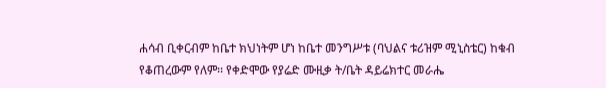ሐሳብ ቢቀርብም ከቤተ ክህነትም ሆነ ከቤተ መንግሥቱ (ባህልና ቱሪዝም ሚኒስቴር) ከቁብ የቆጠረውም የለም፡፡ የቀድሞው የያሬድ ሙዚቃ ት/ቤት ዳይሬክተር መራሔ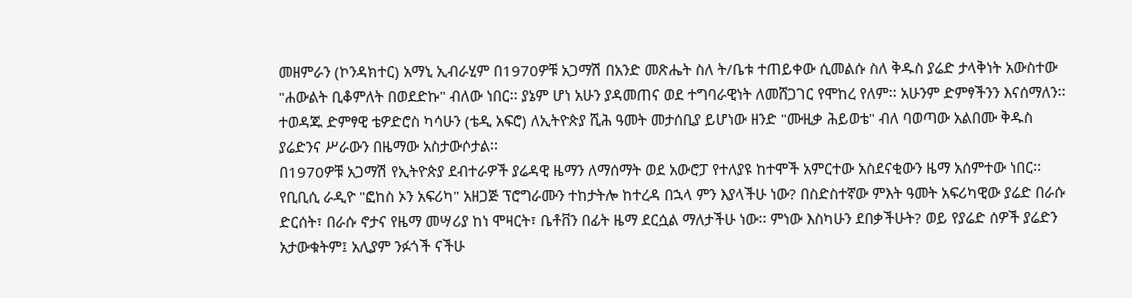መዘምራን (ኮንዳክተር) አማኒ ኢብራሂም በ1970ዎቹ አጋማሽ በአንድ መጽሔት ስለ ት/ቤቱ ተጠይቀው ሲመልሱ ስለ ቅዱስ ያሬድ ታላቅነት አውስተው "ሐውልት ቢቆምለት በወደድኩ" ብለው ነበር፡፡ ያኔም ሆነ አሁን ያዳመጠና ወደ ተግባራዊነት ለመሸጋገር የሞከረ የለም፡፡ አሁንም ድምፃችንን እናሰማለን፡፡ ተወዳጁ ድምፃዊ ቴዎድሮስ ካሳሁን (ቴዲ አፍሮ) ለኢትዮጵያ ሺሕ ዓመት መታሰቢያ ይሆነው ዘንድ "ሙዚቃ ሕይወቴ" ብለ ባወጣው አልበሙ ቅዱስ ያሬድንና ሥራውን በዜማው አስታውሶታል፡፡
በ1970ዎቹ አጋማሽ የኢትዮጵያ ደብተራዎች ያሬዳዊ ዜማን ለማሰማት ወደ አውሮፓ የተለያዩ ከተሞች አምርተው አስደናቂውን ዜማ አሰምተው ነበር፡፡
የቢቢሲ ራዲዮ "ፎከስ ኦን አፍሪካ" አዘጋጅ ፕሮግራሙን ተከታትሎ ከተረዳ በኋላ ምን እያላችሁ ነው? በስድስተኛው ምእት ዓመት አፍሪካዊው ያሬድ በራሱ ድርሰት፣ በራሱ ኖታና የዜማ መሣሪያ ከነ ሞዛርት፣ ቤቶቨን በፊት ዜማ ደርሷል ማለታችሁ ነው፡፡ ምነው እስካሁን ደበቃችሁት? ወይ የያሬድ ሰዎች ያሬድን አታውቁትም፤ አሊያም ንፉጎች ናችሁ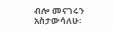ብሎ መናገሩን አስታውሳለሁ፡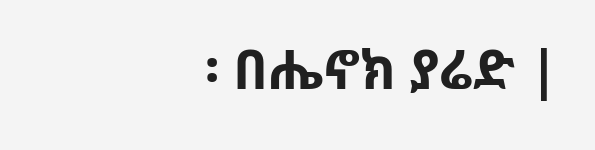፡ በሔኖክ ያሬድ |